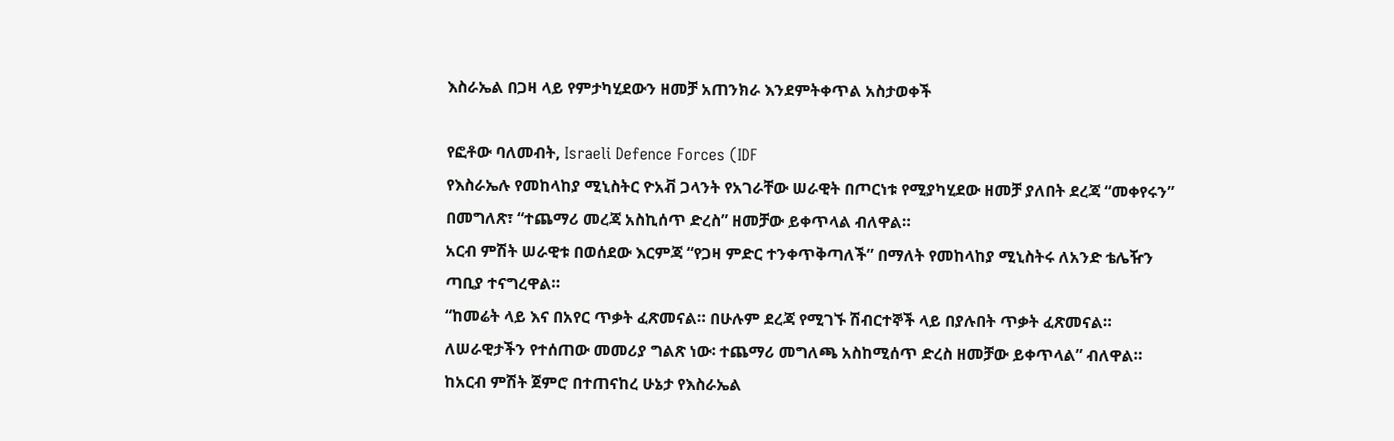እስራኤል በጋዛ ላይ የምታካሂደውን ዘመቻ አጠንክራ እንደምትቀጥል አስታወቀች

የፎቶው ባለመብት, Israeli Defence Forces (IDF
የእስራኤሉ የመከላከያ ሚኒስትር ዮአቭ ጋላንት የአገራቸው ሠራዊት በጦርነቱ የሚያካሂደው ዘመቻ ያለበት ደረጃ “መቀየሩን” በመግለጽ፣ “ተጨማሪ መረጃ አስኪሰጥ ድረስ” ዘመቻው ይቀጥላል ብለዋል።
አርብ ምሽት ሠራዊቱ በወሰደው እርምጃ “የጋዛ ምድር ተንቀጥቅጣለች” በማለት የመከላከያ ሚኒስትሩ ለአንድ ቴሌዥን ጣቢያ ተናግረዋል።
“ከመሬት ላይ እና በአየር ጥቃት ፈጽመናል። በሁሉም ደረጃ የሚገኙ ሽብርተኞች ላይ በያሉበት ጥቃት ፈጽመናል።
ለሠራዊታችን የተሰጠው መመሪያ ግልጽ ነው፡ ተጨማሪ መግለጫ አስከሚሰጥ ድረስ ዘመቻው ይቀጥላል” ብለዋል።
ከአርብ ምሽት ጀምሮ በተጠናከረ ሁኔታ የእስራኤል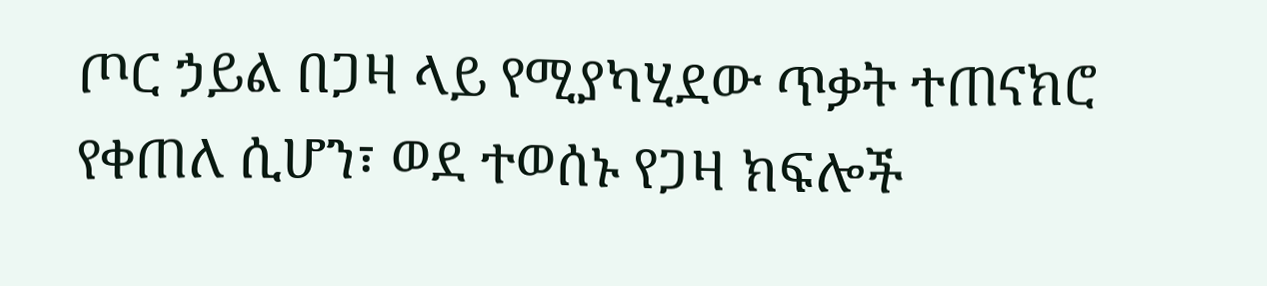ጦር ኃይል በጋዛ ላይ የሚያካሂደው ጥቃት ተጠናክሮ የቀጠለ ሲሆን፣ ወደ ተወሰኑ የጋዛ ክፍሎች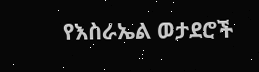የእስራኤል ወታደሮች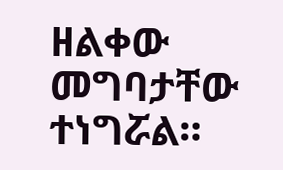ዘልቀው መግባታቸው ተነግሯል።